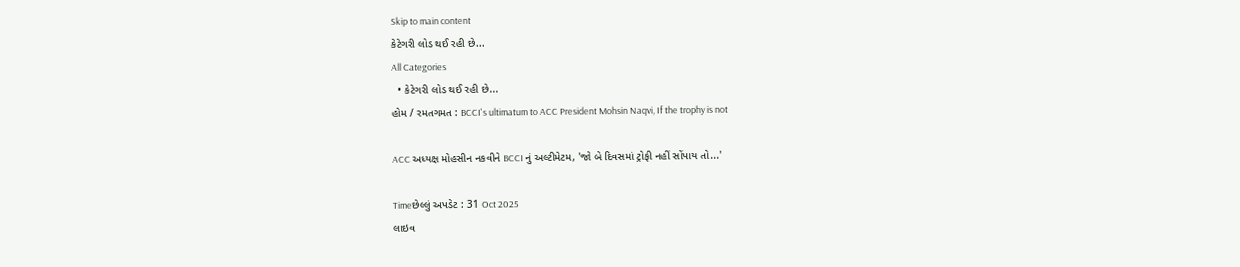Skip to main content
કેટેગરી લોડ થઈ રહી છે...
All Categories
  • કેટેગરી લોડ થઈ રહી છે...
હોમ / રમતગમત : BCCI's ultimatum to ACC President Mohsin Naqvi, If the trophy is not

ACC અધ્યક્ષ મોહસીન નકવીને BCCI નું અલ્ટીમેટમ, 'જો બે દિવસમાં ટ્રોફી નહીં સોંપાય તો...'

Timeછેલ્લું અપડેટ : 31 Oct 2025
લાઇવ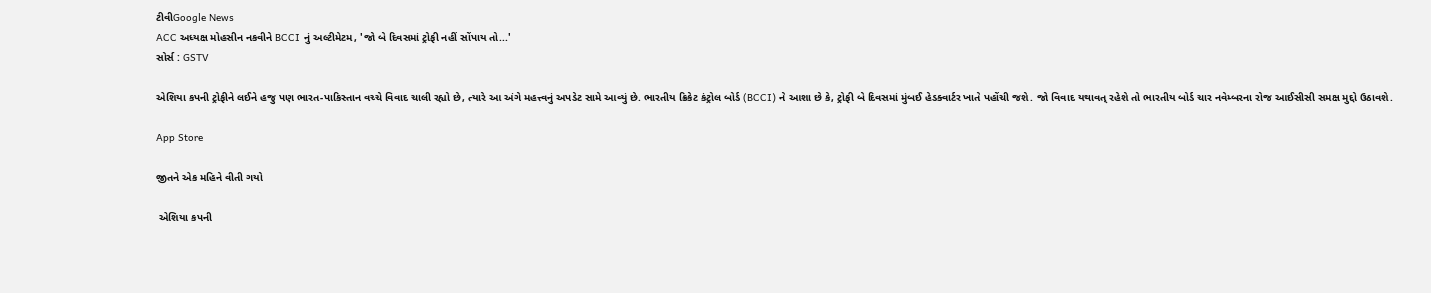ટીવીGoogle News
ACC અધ્યક્ષ મોહસીન નકવીને BCCI નું અલ્ટીમેટમ, 'જો બે દિવસમાં ટ્રોફી નહીં સોંપાય તો...'
સોર્સ : GSTV

એશિયા કપની ટ્રોફીને લઈને હજુ પણ ભારત-પાકિસ્તાન વચ્ચે વિવાદ ચાલી રહ્યો છે, ત્યારે આ અંગે મહત્ત્વનું અપડેટ સામે આવ્યું છે. ભારતીય ક્રિકેટ કંટ્રોલ બોર્ડ (BCCI) ને આશા છે કે, ટ્રોફી બે દિવસમાં મુંબઈ હેડક્વાર્ટર ખાતે પહોંચી જશે. જો વિવાદ યથાવત્ રહેશે તો ભારતીય બોર્ડ ચાર નવેમ્બરના રોજ આઈસીસી સમક્ષ મુદ્દો ઉઠાવશે.

App Store

જીતને એક મહિને વીતી ગયો

 એશિયા કપની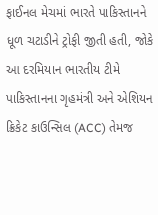ફાઈનલ મેચમાં ભારતે પાકિસ્તાનને ધૂળ ચટાડીને ટ્રોફી જીતી હતી, જોકે આ દરમિયાન ભારતીય ટીમે પાકિસ્તાનના ગૃહમંત્રી અને એશિયન ક્રિકેટ કાઉન્સિલ (ACC) તેમજ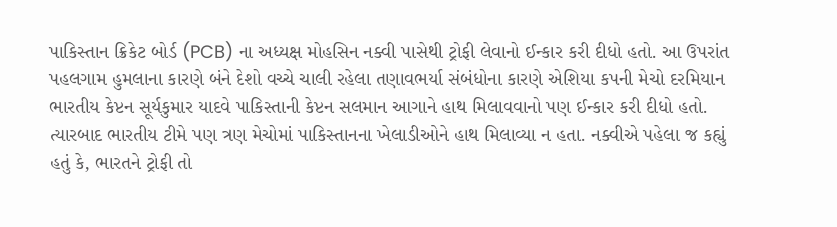પાકિસ્તાન ક્રિકેટ બોર્ડ (PCB) ના અધ્યક્ષ મોહસિન નક્વી પાસેથી ટ્રોફી લેવાનો ઈન્કાર કરી દીધો હતો. આ ઉપરાંત પહલગામ હુમલાના કારણે બંને દેશો વચ્ચે ચાલી રહેલા તણાવભર્યા સંબંધોના કારણે એશિયા કપની મેચો દરમિયાન ભારતીય કેપ્ટન સૂર્યકુમાર યાદવે પાકિસ્તાની કેપ્ટન સલમાન આગાને હાથ મિલાવવાનો પણ ઈન્કાર કરી દીધો હતો. ત્યારબાદ ભારતીય ટીમે પણ ત્રણ મેચોમાં પાકિસ્તાનના ખેલાડીઓને હાથ મિલાવ્યા ન હતા. નક્વીએ પહેલા જ કહ્યું હતું કે, ભારતને ટ્રોફી તો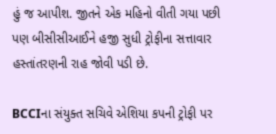હું જ આપીશ. જીતને એક મહિનો વીતી ગયા પછી પણ બીસીસીઆઈને હજી સુધી ટ્રોફીના સત્તાવાર હસ્તાંતરણની રાહ જોવી પડી છે.

BCCIના સંયુક્ત સચિવે એશિયા કપની ટ્રોફી પર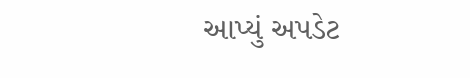આપ્યું અપડેટ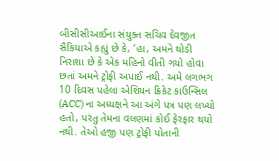બીસીસીઆઈના સંયુક્ત સચિવ દેવજીત સૈકિયાએ કહ્યું છે કે, ‘હા, અમને થોડી નિરાશા છે કે એક મહિનો વીતી ગયો હોવા છતાં અમને ટ્રોફી અપાઈ નથી. અમે લગભગ 10 દિવસ પહેલા એશિયન ક્રિકેટ કાઉન્સિલ (ACC) ના અધ્યક્ષને આ અંગે પત્ર પણ લખ્યો હતો, પરંતુ તેમના વલણમાં કોઈ ફેરફાર થયો નથી. તેઓ હજી પણ ટ્રોફી પોતાની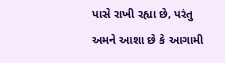પાસે રાખી રહ્યા છે, પરંતુ અમને આશા છે કે આગામી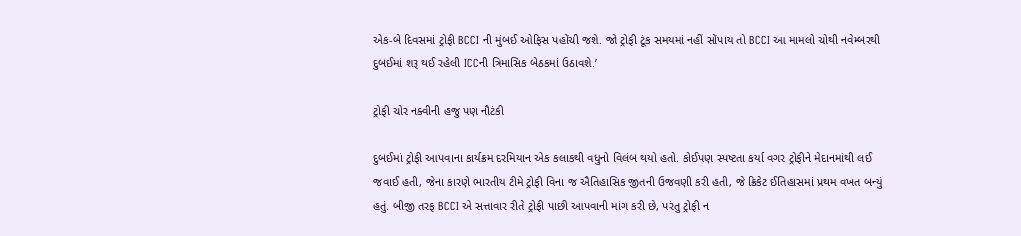એક-બે દિવસમાં ટ્રોફી BCCI ની મુંબઈ ઓફિસ પહોંચી જશે. જો ટ્રોફી ટૂંક સમયમાં નહીં સોંપાય તો BCCI આ મામલો ચોથી નવેમ્બરથી દુબઈમાં શરૂ થઈ રહેલી ICCની ત્રિમાસિક બેઠકમાં ઉઠાવશે.’

ટ્રોફી ચોર નક્વીની હજુ પણ નૌટંકી

દુબઈમાં ટ્રોફી આપવાના કાર્યક્રમ દરમિયાન એક કલાકથી વધુનો વિલંબ થયો હતો. કોઈપણ સ્પષ્ટતા કર્યા વગર ટ્રોફીને મેદાનમાંથી લઈ જવાઈ હતી, જેના કારણે ભારતીય ટીમે ટ્રોફી વિના જ ઐતિહાસિક જીતની ઉજવણી કરી હતી, જે ક્રિકેટ ઈતિહાસમાં પ્રથમ વખત બન્યું હતું. બીજી તરફ BCCI એ સત્તાવાર રીતે ટ્રોફી પાછી આપવાની માંગ કરી છે, પરંતુ ટ્રોફી ન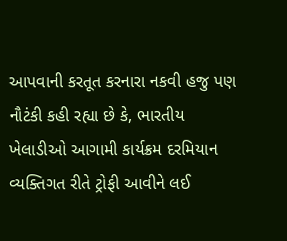આપવાની કરતૂત કરનારા નકવી હજુ પણ નૌટંકી કહી રહ્યા છે કે, ભારતીય ખેલાડીઓ આગામી કાર્યક્રમ દરમિયાન વ્યક્તિગત રીતે ટ્રોફી આવીને લઈ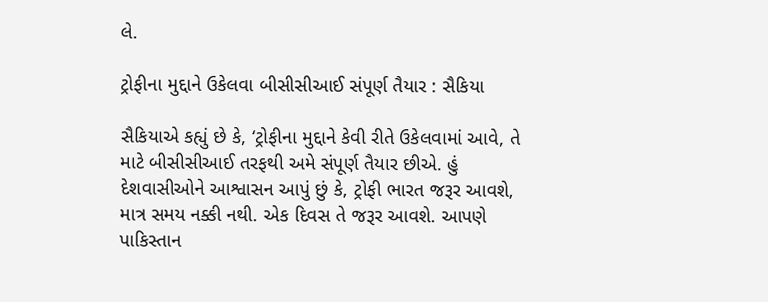લે.

ટ્રોફીના મુદ્દાને ઉકેલવા બીસીસીઆઈ સંપૂર્ણ તૈયાર : સૈકિયા

સૈકિયાએ કહ્યું છે કે, ‘ટ્રોફીના મુદ્દાને કેવી રીતે ઉકેલવામાં આવે, તે માટે બીસીસીઆઈ તરફથી અમે સંપૂર્ણ તૈયાર છીએ. હું દેશવાસીઓને આશ્વાસન આપું છું કે, ટ્રોફી ભારત જરૂર આવશે, માત્ર સમય નક્કી નથી. એક દિવસ તે જરૂર આવશે. આપણે પાકિસ્તાન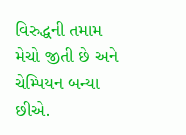વિરુદ્ધની તમામ મેચો જીતી છે અને ચેમ્પિયન બન્યા છીએ.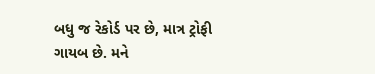બધુ જ રેકોર્ડ પર છે, માત્ર ટ્રોફી ગાયબ છે. મને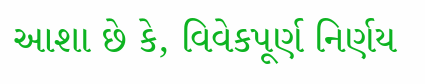આશા છે કે, વિવેકપૂર્ણ નિર્ણય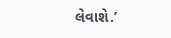લેવાશે.’